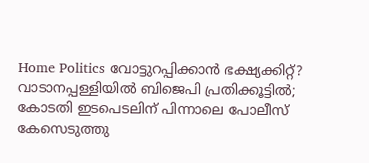Home Politics വോട്ടുറപ്പിക്കാൻ ഭക്ഷ്യക്കിറ്റ്? വാടാനപ്പള്ളിയിൽ ബിജെപി പ്രതിക്കൂട്ടിൽ; കോടതി ഇടപെടലിന് പിന്നാലെ പോലീസ് കേസെടുത്തു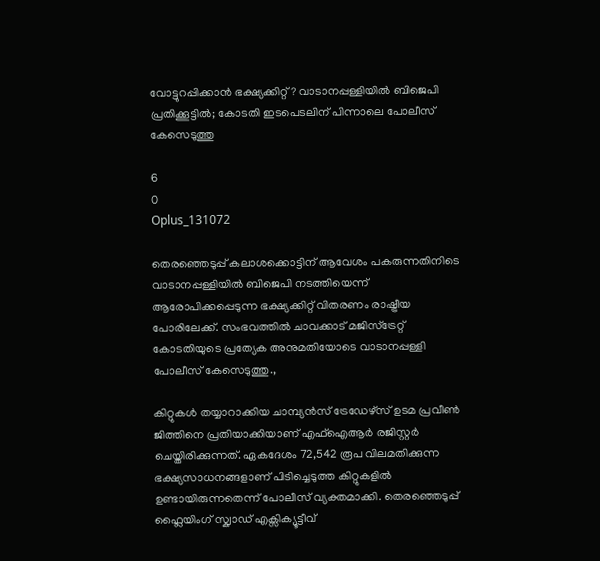വോട്ടുറപ്പിക്കാൻ ഭക്ഷ്യക്കിറ്റ്? വാടാനപ്പള്ളിയിൽ ബിജെപി പ്രതിക്കൂട്ടിൽ; കോടതി ഇടപെടലിന് പിന്നാലെ പോലീസ് കേസെടുത്തു

6
0
Oplus_131072

തെരഞ്ഞെടുപ്പ് കലാശക്കൊട്ടിന് ആവേശം പകരുന്നതിനിടെ വാടാനപ്പള്ളിയിൽ ബിജെപി നടത്തിയെന്ന് ആരോപിക്കപ്പെടുന്ന ഭക്ഷ്യക്കിറ്റ് വിതരണം രാഷ്ട്രീയ പോരിലേക്ക്. സംഭവത്തിൽ ചാവക്കാട് മജിസ്‌ട്രേറ്റ് കോടതിയുടെ പ്രത്യേക അനുമതിയോടെ വാടാനപ്പള്ളി പോലീസ് കേസെടുത്തു.,

കിറ്റുകൾ തയ്യാറാക്കിയ ചാമ്പ്യൻസ് ട്രേഡേഴ്സ് ഉടമ പ്രവീൺ ജിത്തിനെ പ്രതിയാക്കിയാണ് എഫ്ഐആർ രജിസ്റ്റർ ചെയ്തിരിക്കുന്നത്. ഏകദേശം 72,542 രൂപ വിലമതിക്കുന്ന ഭക്ഷ്യസാധനങ്ങളാണ് പിടിച്ചെടുത്ത കിറ്റുകളിൽ ഉണ്ടായിരുന്നതെന്ന് പോലീസ് വ്യക്തമാക്കി. തെരഞ്ഞെടുപ്പ് ഫ്ലൈയിംഗ് സ്ക്വാഡ് എക്സിക്യൂട്ടീവ്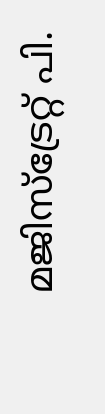മജിസ്‌ട്രേറ്റ് പി.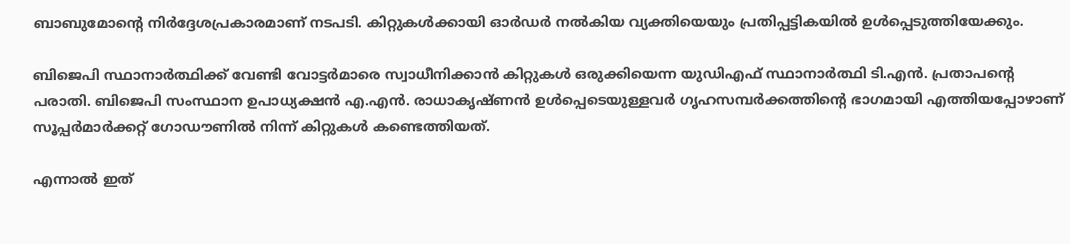ബാബുമോന്റെ നിർദ്ദേശപ്രകാരമാണ് നടപടി. കിറ്റുകൾക്കായി ഓർഡർ നൽകിയ വ്യക്തിയെയും പ്രതിപ്പട്ടികയിൽ ഉൾപ്പെടുത്തിയേക്കും.

ബിജെപി സ്ഥാനാർത്ഥിക്ക് വേണ്ടി വോട്ടർമാരെ സ്വാധീനിക്കാൻ കിറ്റുകൾ ഒരുക്കിയെന്ന യുഡിഎഫ് സ്ഥാനാർത്ഥി ടി.എൻ. പ്രതാപന്റെ പരാതി. ബിജെപി സംസ്ഥാന ഉപാധ്യക്ഷൻ എ.എൻ. രാധാകൃഷ്ണൻ ഉൾപ്പെടെയുള്ളവർ ഗൃഹസമ്പർക്കത്തിന്റെ ഭാഗമായി എത്തിയപ്പോഴാണ് സൂപ്പർമാർക്കറ്റ് ഗോഡൗണിൽ നിന്ന് കിറ്റുകൾ കണ്ടെത്തിയത്.

എന്നാൽ ഇത്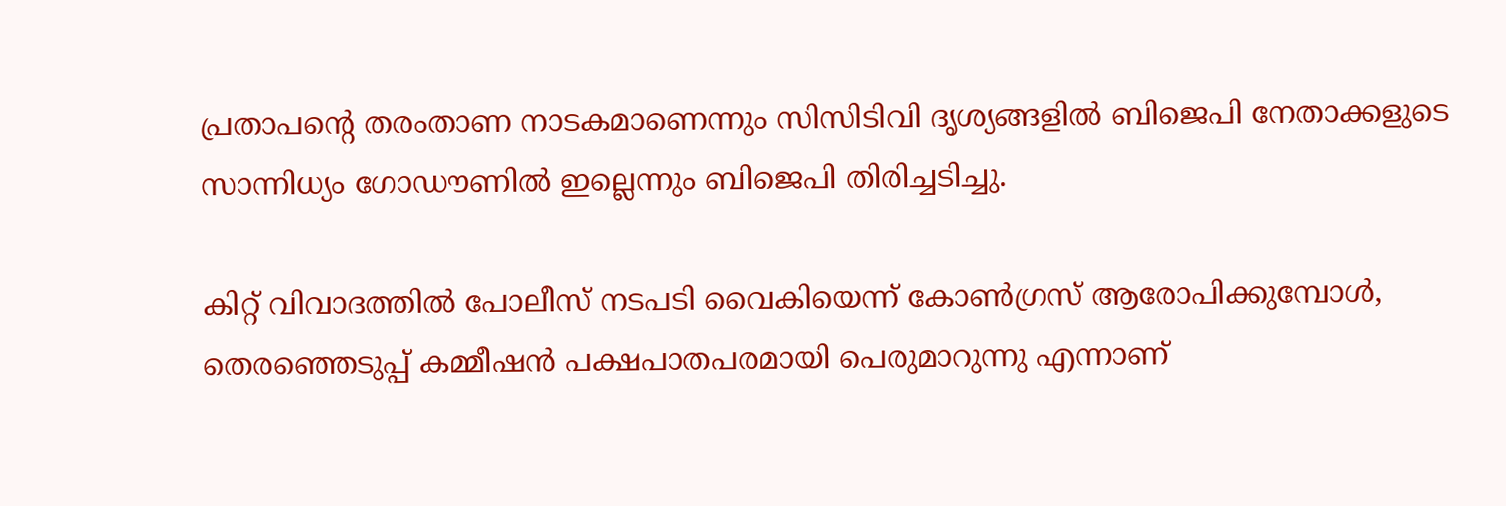പ്രതാപന്റെ തരംതാണ നാടകമാണെന്നും സിസിടിവി ദൃശ്യങ്ങളിൽ ബിജെപി നേതാക്കളുടെ സാന്നിധ്യം ഗോഡൗണിൽ ഇല്ലെന്നും ബിജെപി തിരിച്ചടിച്ചു.

കിറ്റ് വിവാദത്തിൽ പോലീസ് നടപടി വൈകിയെന്ന് കോൺഗ്രസ് ആരോപിക്കുമ്പോൾ, തെരഞ്ഞെടുപ്പ് കമ്മീഷൻ പക്ഷപാതപരമായി പെരുമാറുന്നു എന്നാണ്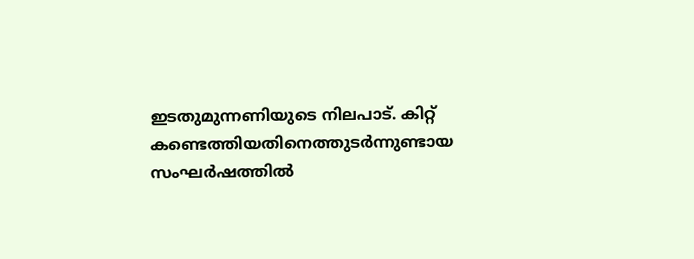ഇടതുമുന്നണിയുടെ നിലപാട്. കിറ്റ് കണ്ടെത്തിയതിനെത്തുടർന്നുണ്ടായ സംഘർഷത്തിൽ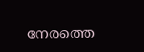നേരത്തെ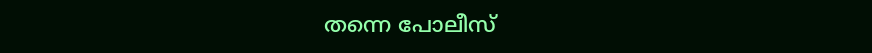തന്നെ പോലീസ്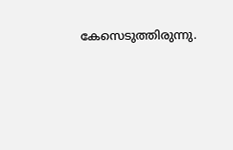കേസെടുത്തിരുന്നു.